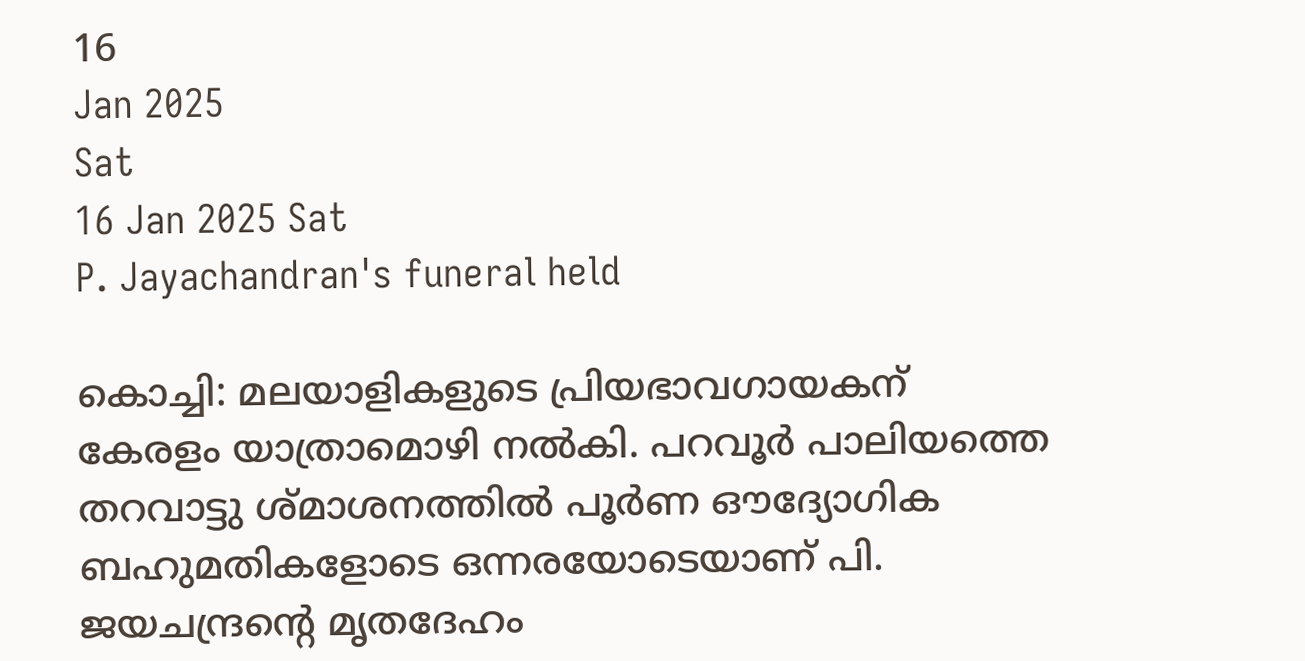16
Jan 2025
Sat
16 Jan 2025 Sat
P. Jayachandran's funeral held

കൊച്ചി: മലയാളികളുടെ പ്രിയഭാവഗായകന് കേരളം യാത്രാമൊഴി നല്‍കി. പറവൂര്‍ പാലിയത്തെ തറവാട്ടു ശ്മാശനത്തില്‍ പൂര്‍ണ ഔദ്യോഗിക ബഹുമതികളോടെ ഒന്നരയോടെയാണ് പി. ജയചന്ദ്രന്റെ മൃതദേഹം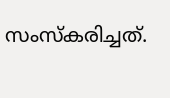സംസ്‌കരിച്ചത്.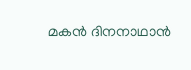മകന്‍ ദിനനാഥാന്‍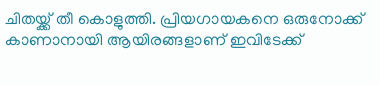ചിതയ്ക്ക് തീ കൊളുത്തി. പ്രിയഗായകനെ ഒരുനോക്ക് കാണാനായി ആയിരങ്ങളാണ് ഇവിടേക്ക്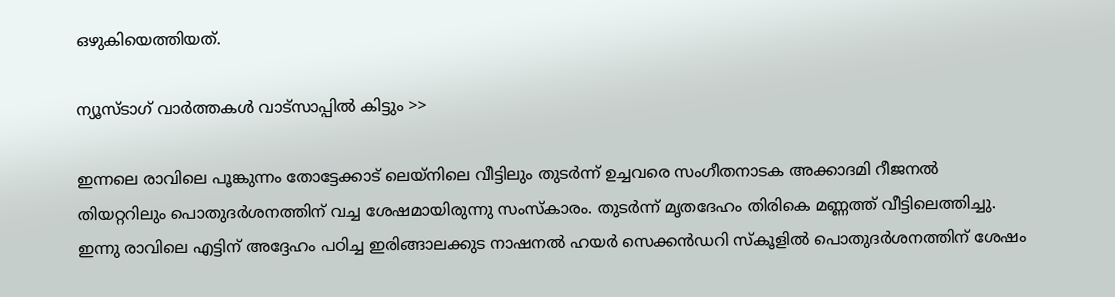ഒഴുകിയെത്തിയത്.

ന്യൂസ്ടാഗ് വാര്‍ത്തകള്‍ വാട്‌സാപ്പില്‍ കിട്ടും >>

ഇന്നലെ രാവിലെ പൂങ്കുന്നം തോട്ടേക്കാട് ലെയ്‌നിലെ വീട്ടിലും തുടര്‍ന്ന് ഉച്ചവരെ സംഗീതനാടക അക്കാദമി റീജനല്‍ തിയറ്ററിലും പൊതുദര്‍ശനത്തിന് വച്ച ശേഷമായിരുന്നു സംസ്‌കാരം. തുടര്‍ന്ന് മൃതദേഹം തിരികെ മണ്ണത്ത് വീട്ടിലെത്തിച്ചു. ഇന്നു രാവിലെ എട്ടിന് അദ്ദേഹം പഠിച്ച ഇരിങ്ങാലക്കുട നാഷനല്‍ ഹയര്‍ സെക്കന്‍ഡറി സ്‌കൂളില്‍ പൊതുദര്‍ശനത്തിന് ശേഷം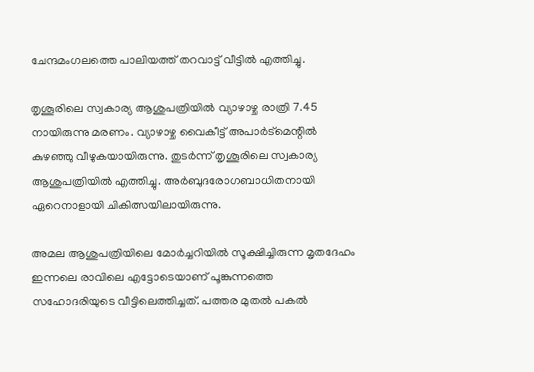ചേന്ദമംഗലത്തെ പാലിയത്ത് തറവാട്ട് വീട്ടില്‍ എത്തിച്ചു.

തൃശൂരിലെ സ്വകാര്യ ആശുപത്രിയില്‍ വ്യാഴാഴ്ച രാത്രി 7.45 നായിരുന്നു മരണം. വ്യാഴാഴ്ച വൈകീട്ട് അപാര്‍ട്‌മെന്റില്‍ കുഴഞ്ഞു വീഴുകയായിരുന്നു. തുടര്‍ന്ന് തൃശൂരിലെ സ്വകാര്യ ആശുപത്രിയില്‍ എത്തിച്ചു. അര്‍ബുദരോഗബാധിതനായി ഏറെനാളായി ചികിത്സയിലായിരുന്നു.

അമല ആശുപത്രിയിലെ മോര്‍ച്ചറിയില്‍ സൂക്ഷിച്ചിരുന്ന മൃതദേഹം ഇന്നലെ രാവിലെ എട്ടോടെയാണ് പൂങ്കുന്നത്തെ സഹോദരിയുടെ വീട്ടിലെത്തിച്ചത്. പത്തര മുതല്‍ പകല്‍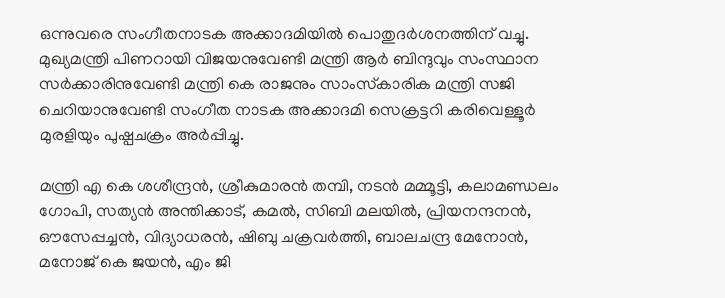ഒന്നുവരെ സംഗീതനാടക അക്കാദമിയില്‍ പൊതുദര്‍ശനത്തിന് വച്ചു. മുഖ്യമന്ത്രി പിണറായി വിജയനുവേണ്ടി മന്ത്രി ആര്‍ ബിന്ദുവും സംസ്ഥാന സര്‍ക്കാരിനുവേണ്ടി മന്ത്രി കെ രാജനും സാംസ്‌കാരിക മന്ത്രി സജി ചെറിയാനുവേണ്ടി സംഗീത നാടക അക്കാദമി സെക്രട്ടറി കരിവെള്ളൂര്‍ മുരളിയും പുഷ്പചക്രം അര്‍പ്പിച്ചു.

മന്ത്രി എ കെ ശശീന്ദ്രന്‍, ശ്രീകുമാരന്‍ തമ്പി, നടന്‍ മമ്മൂട്ടി, കലാമണ്ഡലം ഗോപി, സത്യന്‍ അന്തിക്കാട്, കമല്‍, സിബി മലയില്‍, പ്രിയനന്ദനന്‍, ഔസേപ്പച്ചന്‍, വിദ്യാധരന്‍, ഷിബു ചക്രവര്‍ത്തി, ബാലചന്ദ്ര മേനോന്‍, മനോജ് കെ ജയന്‍, എം ജി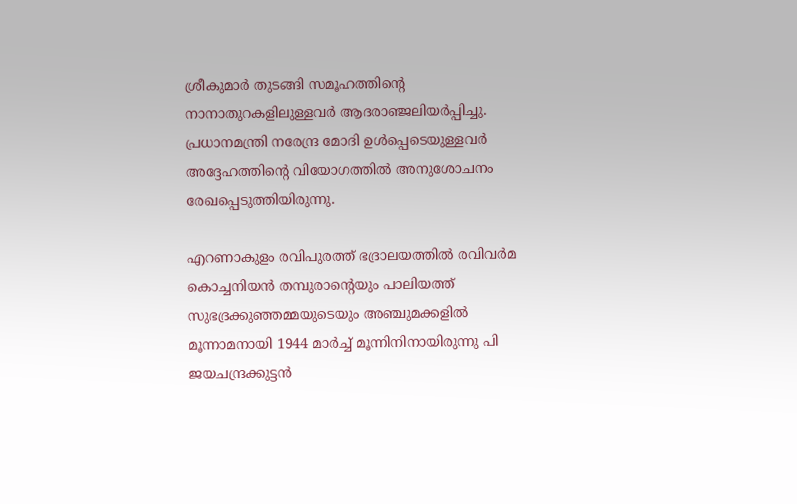ശ്രീകുമാര്‍ തുടങ്ങി സമൂഹത്തിന്റെ നാനാതുറകളിലുള്ളവര്‍ ആദരാഞ്ജലിയര്‍പ്പിച്ചു. പ്രധാനമന്ത്രി നരേന്ദ്ര മോദി ഉള്‍പ്പെടെയുള്ളവര്‍ അദ്ദേഹത്തിന്റെ വിയോഗത്തില്‍ അനുശോചനം രേഖപ്പെടുത്തിയിരുന്നു.

എറണാകുളം രവിപുരത്ത് ഭദ്രാലയത്തില്‍ രവിവര്‍മ കൊച്ചനിയന്‍ തമ്പുരാന്റെയും പാലിയത്ത് സുഭദ്രക്കുഞ്ഞമ്മയുടെയും അഞ്ചുമക്കളില്‍ മൂന്നാമനായി 1944 മാര്‍ച്ച് മൂന്നിനിനായിരുന്നു പി ജയചന്ദ്രക്കുട്ടന്‍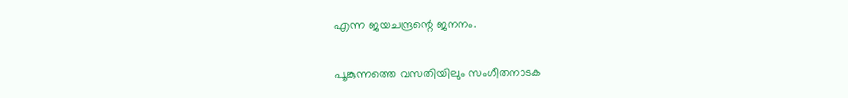എന്ന ജയചന്ദ്രന്റെ ജനനം.

പൂങ്കുന്നത്തെ വസതിയിലും സംഗീതനാടക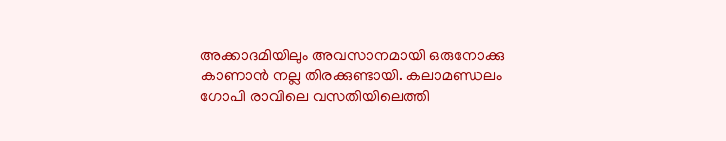അക്കാദമിയിലും അവസാനമായി ഒരുനോക്കു കാണാന്‍ നല്ല തിരക്കുണ്ടായി. കലാമണ്ഡലം ഗോപി രാവിലെ വസതിയിലെത്തി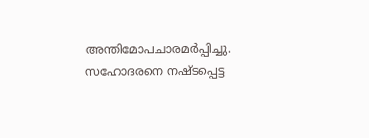അന്തിമോപചാരമര്‍പ്പിച്ചു. സഹോദരനെ നഷ്ടപ്പെട്ട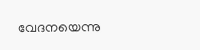വേദനയെന്നു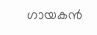ഗായകന്‍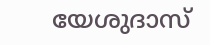യേശുദാസ്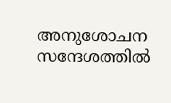അനുശോചന സന്ദേശത്തില്‍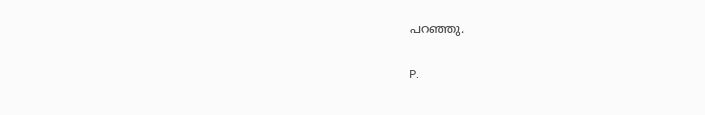പറഞ്ഞു.

P.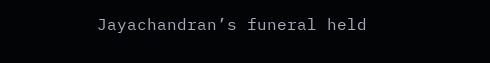Jayachandran’s funeral held